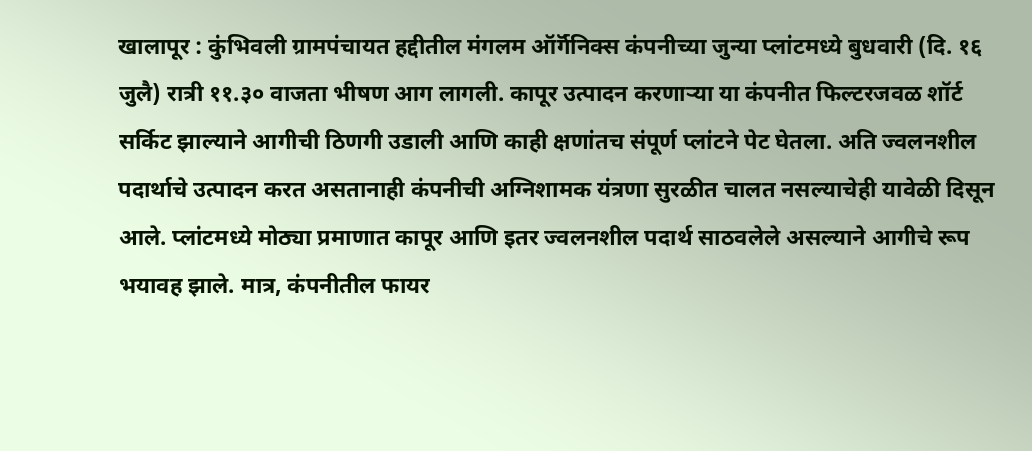खालापूर : कुंभिवली ग्रामपंचायत हद्दीतील मंगलम ऑर्गॅनिक्स कंपनीच्या जुन्या प्लांटमध्ये बुधवारी (दि. १६ जुलै) रात्री ११.३० वाजता भीषण आग लागली. कापूर उत्पादन करणाऱ्या या कंपनीत फिल्टरजवळ शॉर्ट सर्किट झाल्याने आगीची ठिणगी उडाली आणि काही क्षणांतच संपूर्ण प्लांटने पेट घेतला. अति ज्वलनशील पदार्थाचे उत्पादन करत असतानाही कंपनीची अग्निशामक यंत्रणा सुरळीत चालत नसल्याचेही यावेळी दिसून आले. प्लांटमध्ये मोठ्या प्रमाणात कापूर आणि इतर ज्वलनशील पदार्थ साठवलेले असल्याने आगीचे रूप भयावह झाले. मात्र, कंपनीतील फायर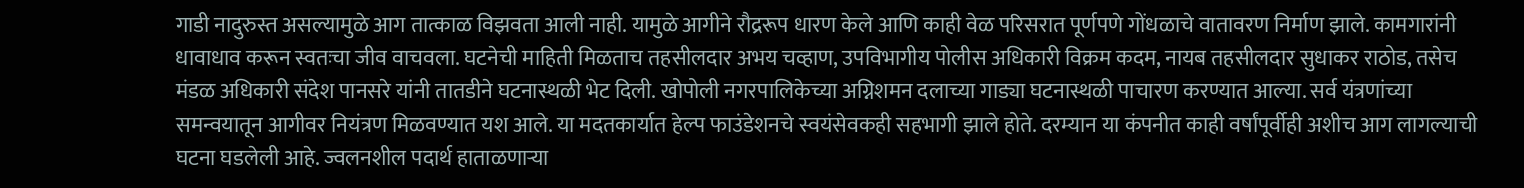गाडी नादुरुस्त असल्यामुळे आग तात्काळ विझवता आली नाही. यामुळे आगीने रौद्ररूप धारण केले आणि काही वेळ परिसरात पूर्णपणे गोंधळाचे वातावरण निर्माण झाले. कामगारांनी धावाधाव करून स्वतःचा जीव वाचवला. घटनेची माहिती मिळताच तहसीलदार अभय चव्हाण, उपविभागीय पोलीस अधिकारी विक्रम कदम, नायब तहसीलदार सुधाकर राठोड, तसेच मंडळ अधिकारी संदेश पानसरे यांनी तातडीने घटनास्थळी भेट दिली. खोपोली नगरपालिकेच्या अग्निशमन दलाच्या गाड्या घटनास्थळी पाचारण करण्यात आल्या. सर्व यंत्रणांच्या समन्वयातून आगीवर नियंत्रण मिळवण्यात यश आले. या मदतकार्यात हेल्प फाउंडेशनचे स्वयंसेवकही सहभागी झाले होते. दरम्यान या कंपनीत काही वर्षांपूर्वीही अशीच आग लागल्याची घटना घडलेली आहे. ज्वलनशील पदार्थ हाताळणाऱ्या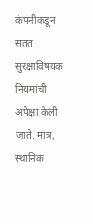कंपनीकडून सतत सुरक्षाविषयक नियमांची अपेक्षा केली जाते. मात्र, स्थानिक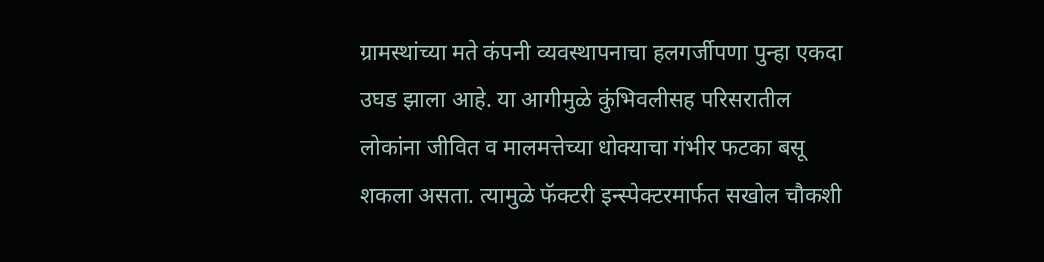ग्रामस्थांच्या मते कंपनी व्यवस्थापनाचा हलगर्जीपणा पुन्हा एकदा उघड झाला आहे. या आगीमुळे कुंभिवलीसह परिसरातील लोकांना जीवित व मालमत्तेच्या धोक्याचा गंभीर फटका बसू शकला असता. त्यामुळे फॅक्टरी इन्स्पेक्टरमार्फत सखोल चौकशी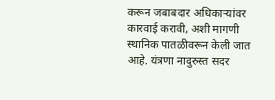करून जबाबदार अधिकाऱ्यांवर कारवाई करावी, अशी मागणी स्थानिक पातळीवरून केली जात आहे. यंत्रणा नादुरुस्त सदर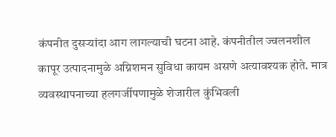कंपनीत दुसऱ्यांदा आग लागल्याची घटना आहे. कंपनीतील ज्वलनशील कापूर उत्पादनामुळे अग्निशमन सुविधा कायम असणे अत्यावश्यक होते. मात्र व्यवस्थापनाच्या हलगर्जीपणामुळे शेजारील कुंभिवली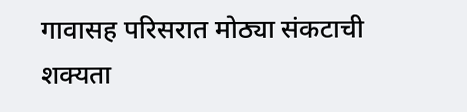गावासह परिसरात मोठ्या संकटाची शक्यता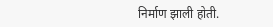निर्माण झाली होती.